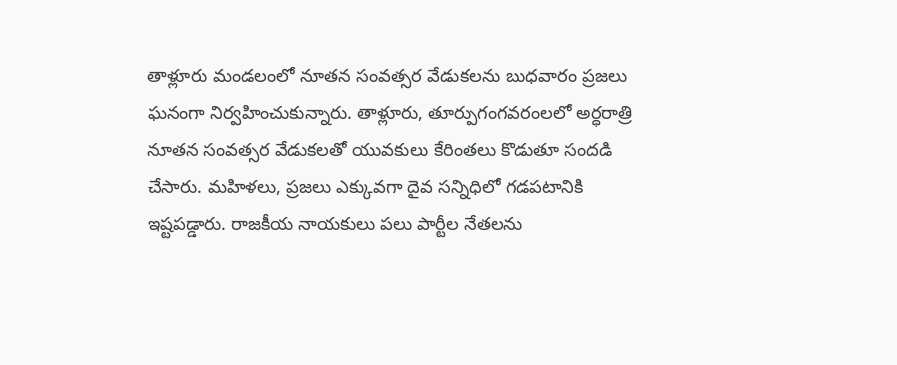తాళ్లూరు మండలంలో నూతన సంవత్సర వేడుకలను బుధవారం ప్రజలు ఘనంగా నిర్వహించుకున్నారు. తాళ్లూరు, తూర్పుగంగవరంలలో అర్ధరాత్రి నూతన సంవత్సర వేడుకలతో యువకులు కేరింతలు కొడుతూ సందడి చేసారు. మహిళలు, ప్రజలు ఎక్కువగా దైవ సన్నిధిలో గడపటానికి ఇష్టపడ్డారు. రాజకీయ నాయకులు పలు పార్టీల నేతలను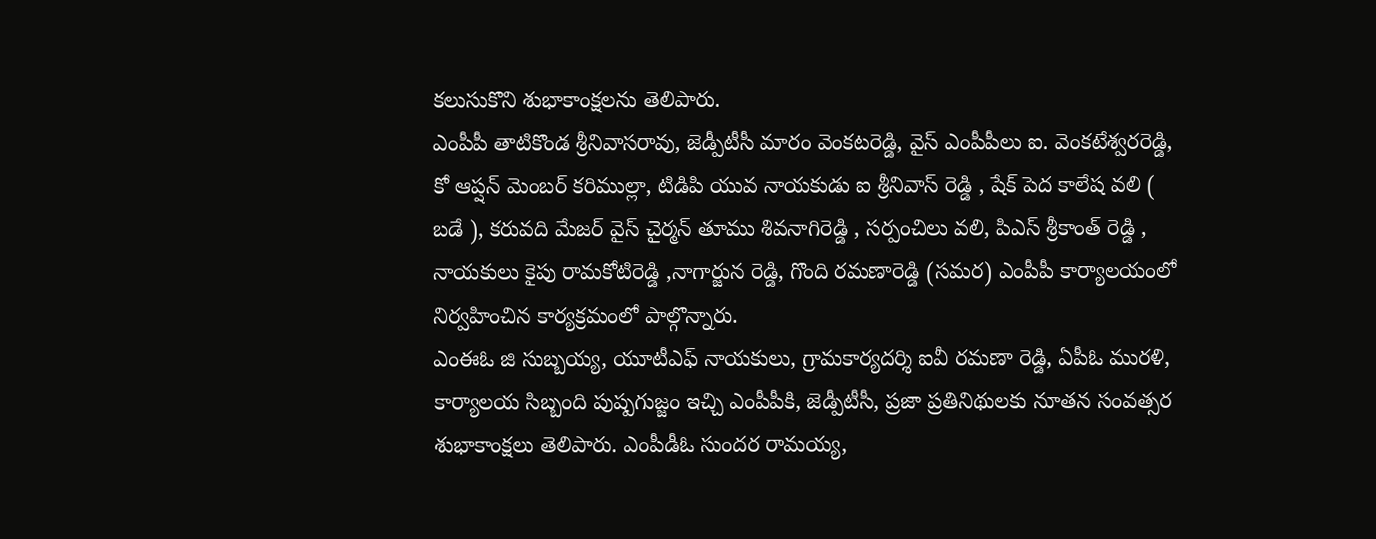కలుసుకొని శుభాకాంక్షలను తెలిపారు.
ఎంపీపీ తాటికొండ శ్రీనివాసరావు, జెడ్పీటీసీ మారం వెంకటరెడ్డి, వైస్ ఎంపీపీలు ఐ. వెంకటేశ్వరరెడ్డి, కో ఆప్షన్ మెంబర్ కరిముల్లా, టిడిపి యువ నాయకుడు ఐ శ్రీనివాస్ రెడ్డి , షేక్ పెద కాలేష వలి ( బడే ), కరువది మేజర్ వైస్ చైర్మన్ తూము శివనాగిరెడ్డి , సర్పంచిలు వలి, పిఎస్ శ్రీకాంత్ రెడ్డి , నాయకులు కైపు రామకోటిరెడ్డి ,నాగార్జున రెడ్డి, గొంది రమణారెడ్డి (సమర) ఎంపీపీ కార్యాలయంలో నిర్వహించిన కార్యక్రమంలో పాల్గొన్నారు.
ఎంఈఓ జి సుబ్బయ్య, యూటీఎఫ్ నాయకులు, గ్రామకార్యదర్శి ఐవీ రమణా రెడ్డి, ఏపీఓ మురళి, కార్యాలయ సిబ్బంది పుష్పగుజ్జం ఇచ్చి ఎంపీపీకి, జెడ్పీటీసీ, ప్రజా ప్రతినిథులకు నూతన సంవత్సర శుభాకాంక్షలు తెలిపారు. ఎంపీడీఓ సుందర రామయ్య,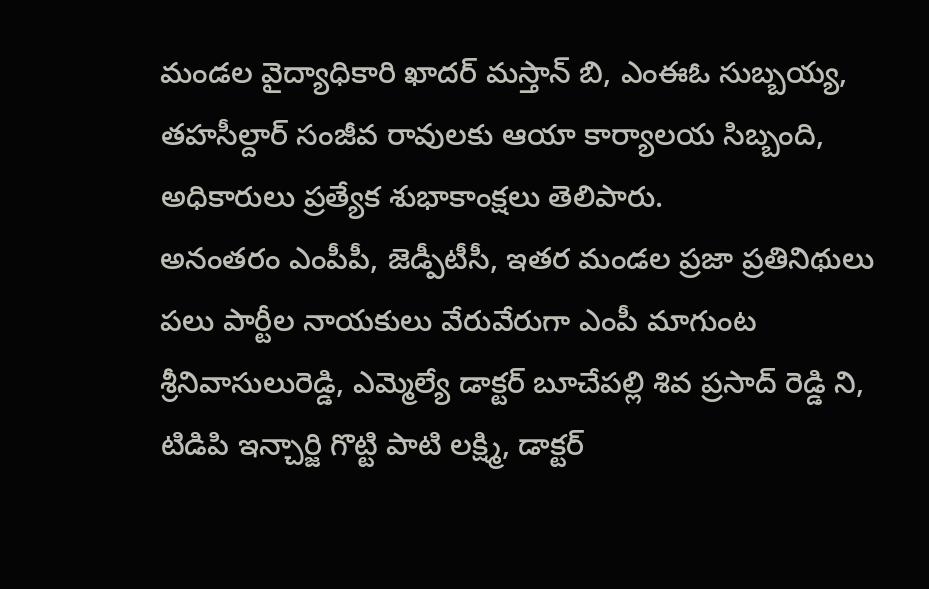మండల వైద్యాధికారి ఖాదర్ మస్తాన్ బి, ఎంఈఓ సుబ్బయ్య, తహసీల్దార్ సంజీవ రావులకు ఆయా కార్యాలయ సిబ్బంది, అధికారులు ప్రత్యేక శుభాకాంక్షలు తెలిపారు.
అనంతరం ఎంపీపీ, జెడ్పీటీసీ, ఇతర మండల ప్రజా ప్రతినిథులు పలు పార్టీల నాయకులు వేరువేరుగా ఎంపీ మాగుంట శ్రీనివాసులురెడ్డి, ఎమ్మెల్యే డాక్టర్ బూచేపల్లి శివ ప్రసాద్ రెడ్డి ని, టిడిపి ఇన్చార్జి గొట్టి పాటి లక్ష్మి, డాక్టర్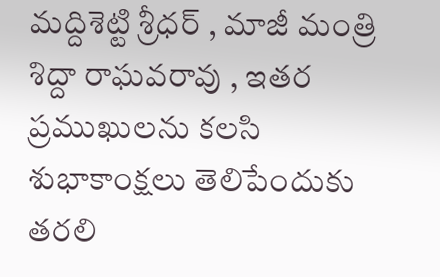మద్దిశెట్టి శ్రీధర్ , మాజీ మంత్రి శిద్దా రాఘవరావు , ఇతర ప్రముఖులను కలసి శుభాకాంక్షలు తెలిపేందుకు తరలి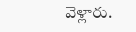వెళ్లారు.